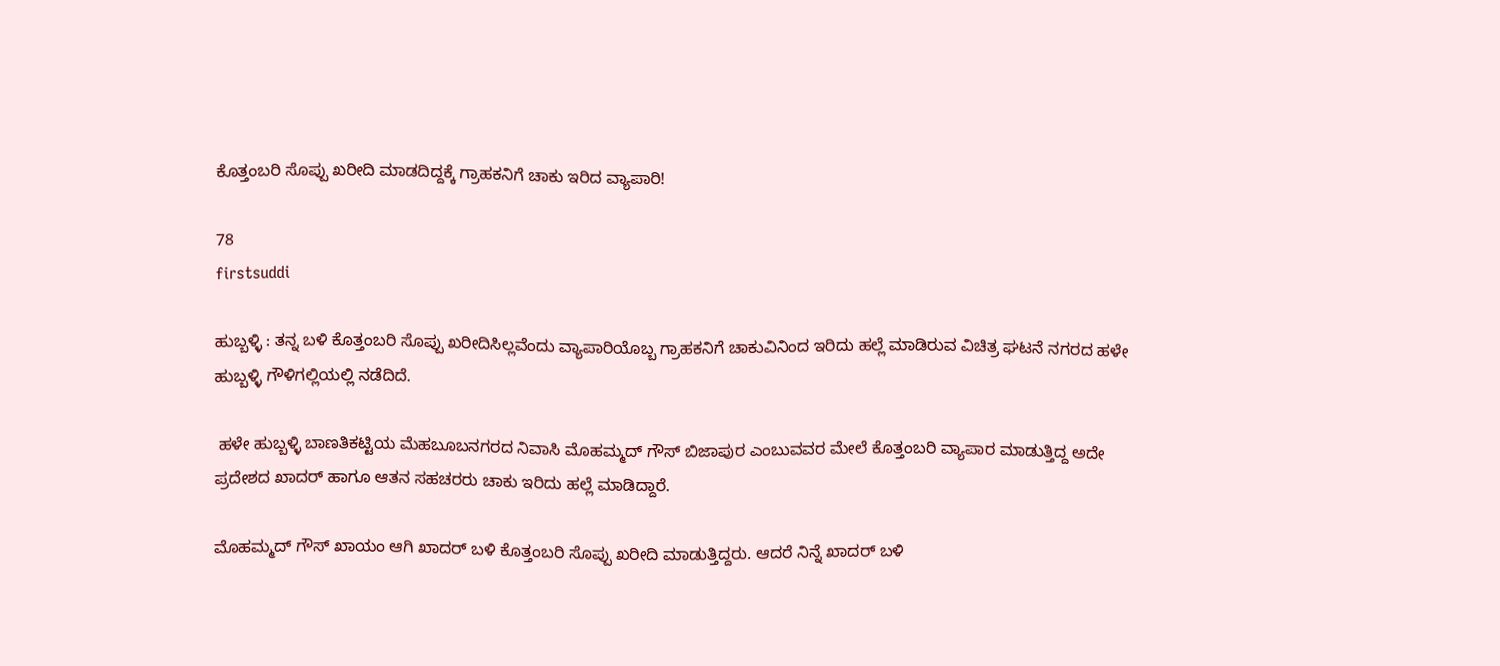ಕೊತ್ತಂಬರಿ ಸೊಪ್ಪು ಖರೀದಿ ಮಾಡದಿದ್ದಕ್ಕೆ ಗ್ರಾಹಕನಿಗೆ ಚಾಕು ಇರಿದ ವ್ಯಾಪಾರಿ!

78
firstsuddi

ಹುಬ್ಬಳ್ಳಿ : ತನ್ನ ಬಳಿ ಕೊತ್ತಂಬರಿ ಸೊಪ್ಪು ಖರೀದಿಸಿಲ್ಲವೆಂದು ವ್ಯಾಪಾರಿಯೊಬ್ಬ ಗ್ರಾಹಕನಿಗೆ ಚಾಕುವಿನಿಂದ ಇರಿದು ಹಲ್ಲೆ ಮಾಡಿರುವ ವಿಚಿತ್ರ ಘಟನೆ ನಗರದ ಹಳೇ ಹುಬ್ಬಳ್ಳಿ ಗೌಳಿಗಲ್ಲಿಯಲ್ಲಿ ನಡೆದಿದೆ.

 ಹಳೇ ಹುಬ್ಬಳ್ಳಿ ಬಾಣತಿಕಟ್ಟಿಯ ಮೆಹಬೂಬನಗರದ ನಿವಾಸಿ ಮೊಹಮ್ಮದ್ ಗೌಸ್ ಬಿಜಾಪುರ ಎಂಬುವವರ ಮೇಲೆ ಕೊತ್ತಂಬರಿ ವ್ಯಾಪಾರ ಮಾಡುತ್ತಿದ್ದ ಅದೇ ಪ್ರದೇಶದ ಖಾದರ್ ಹಾಗೂ ಆತನ ಸಹಚರರು ಚಾಕು ಇರಿದು ಹಲ್ಲೆ ಮಾಡಿದ್ದಾರೆ.

ಮೊಹಮ್ಮದ್ ಗೌಸ್ ಖಾಯಂ ಆಗಿ ಖಾದರ್ ಬಳಿ ಕೊತ್ತಂಬರಿ ಸೊಪ್ಪು ಖರೀದಿ ಮಾಡುತ್ತಿದ್ದರು. ಆದರೆ ನಿನ್ನೆ ಖಾದರ್ ಬಳಿ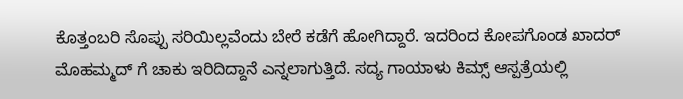ಕೊತ್ತಂಬರಿ ಸೊಪ್ಪು ಸರಿಯಿಲ್ಲವೆಂದು ಬೇರೆ ಕಡೆಗೆ ಹೋಗಿದ್ದಾರೆ. ಇದರಿಂದ ಕೋಪಗೊಂಡ ಖಾದರ್ ಮೊಹಮ್ಮದ್ ಗೆ ಚಾಕು ಇರಿದಿದ್ದಾನೆ ಎನ್ನಲಾಗುತ್ತಿದೆ. ಸದ್ಯ ಗಾಯಾಳು ಕಿಮ್ಸ್ ಆಸ್ಪತ್ರೆಯಲ್ಲಿ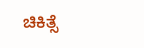ಚಿಕಿತ್ಸೆ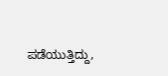ಪಡೆಯುತ್ತಿದ್ದು,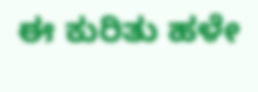ಈ ಕುರಿತು ಹಳೇ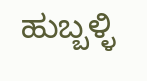ಹುಬ್ಬಳ್ಳಿ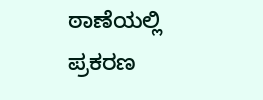ಠಾಣೆಯಲ್ಲಿ ಪ್ರಕರಣ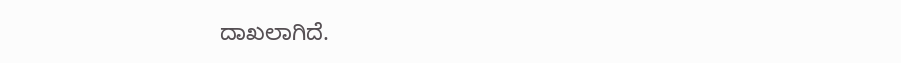ದಾಖಲಾಗಿದೆ.